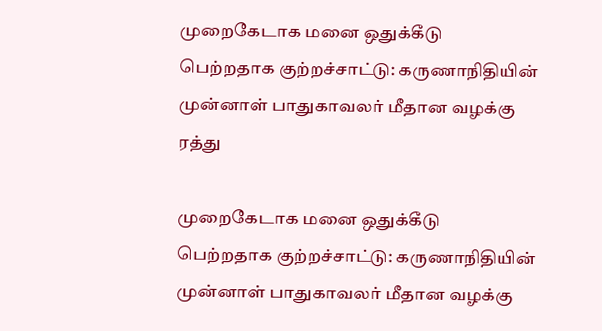முறைகேடாக மனை ஒதுக்கீடு பெற்றதாக குற்றச்சாட்டு: கருணாநிதியின் முன்னாள் பாதுகாவலர் மீதான வழக்கு ரத்து

முறைகேடாக மனை ஒதுக்கீடு பெற்றதாக குற்றச்சாட்டு: கருணாநிதியின் முன்னாள் பாதுகாவலர் மீதான வழக்கு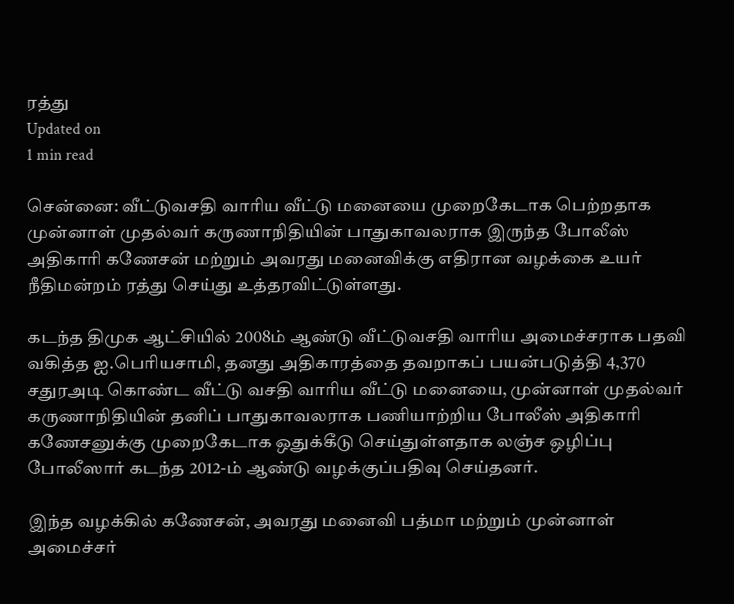ரத்து
Updated on
1 min read

சென்னை: வீட்டுவசதி வாரிய வீட்டு மனையை முறைகேடாக பெற்றதாக முன்னாள் முதல்வர் கருணாநிதியின் பாதுகாவலராக இருந்த போலீஸ் அதிகாரி கணேசன் மற்றும் அவரது மனைவிக்கு எதிரான வழக்கை உயர் நீதிமன்றம் ரத்து செய்து உத்தரவிட்டுள்ளது.

கடந்த திமுக ஆட்சியில் 2008ம் ஆண்டு வீட்டுவசதி வாரிய அமைச்சராக பதவி வகித்த ஐ.பெரியசாமி, தனது அதிகாரத்தை தவறாகப் பயன்படுத்தி 4,370 சதுரஅடி கொண்ட வீட்டு வசதி வாரிய வீட்டு மனையை, முன்னாள் முதல்வர் கருணாநிதியின் தனிப் பாதுகாவலராக பணியாற்றிய போலீஸ் அதிகாரி கணேசனுக்கு முறைகேடாக ஒதுக்கீடு செய்துள்ளதாக லஞ்ச ஒழிப்பு போலீஸார் கடந்த 2012-ம் ஆண்டு வழக்குப்பதிவு செய்தனர்.

இந்த வழக்கில் கணேசன், அவரது மனைவி பத்மா மற்றும் முன்னாள் அமைச்சர்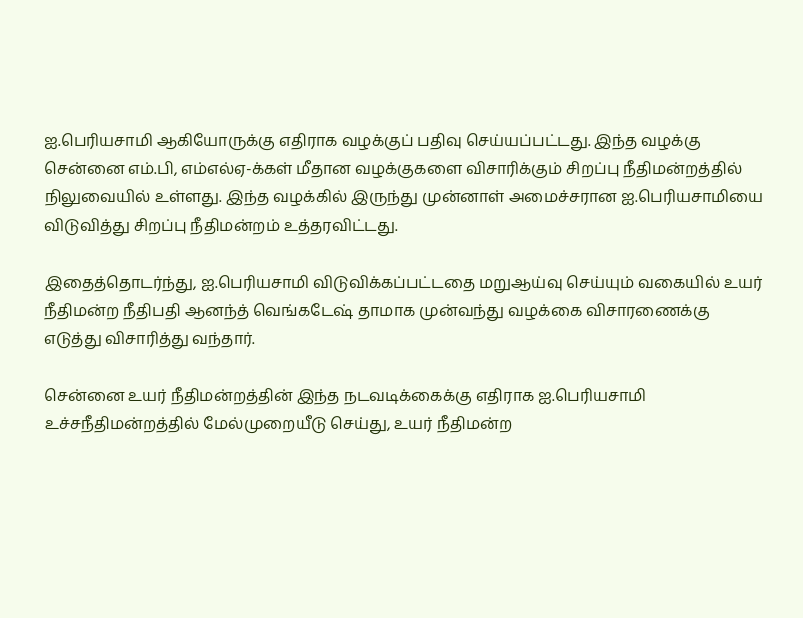ஐ.பெரியசாமி ஆகியோருக்கு எதிராக வழக்குப் பதிவு செய்யப்பட்டது. இந்த வழக்கு சென்னை எம்.பி, எம்எல்ஏ-க்கள் மீதான வழக்குகளை விசாரிக்கும் சிறப்பு நீதிமன்றத்தில் நிலுவையில் உள்ளது. இந்த வழக்கில் இருந்து முன்னாள் அமைச்சரான ஐ.பெரியசாமியை விடுவித்து சிறப்பு நீதிமன்றம் உத்தரவிட்டது.

இதைத்தொடர்ந்து, ஐ.பெரியசாமி விடுவிக்கப்பட்டதை மறுஆய்வு செய்யும் வகையில் உயர் நீதிமன்ற நீதிபதி ஆனந்த் வெங்கடேஷ் தாமாக முன்வந்து வழக்கை விசாரணைக்கு எடுத்து விசாரித்து வந்தார்.

சென்னை உயர் நீதிமன்றத்தின் இந்த நடவடிக்கைக்கு எதிராக ஐ.பெரியசாமி உச்சநீதிமன்றத்தில் மேல்முறையீடு செய்து, உயர் நீதிமன்ற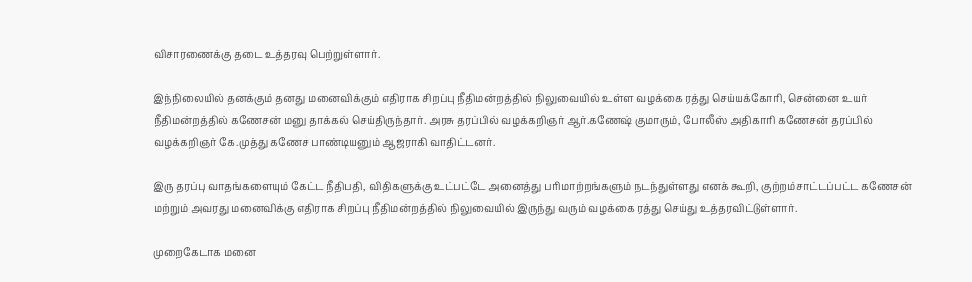விசாரணைக்கு தடை உத்தரவு பெற்றுள்ளார்.

இந்நிலையில் தனக்கும் தனது மனைவிக்கும் எதிராக சிறப்பு நீதிமன்றத்தில் நிலுவையில் உள்ள வழக்கை ரத்து செய்யக்கோரி, சென்னை உயர் நீதிமன்றத்தில் கணேசன் மனு தாக்கல் செய்திருந்தார். அரசு தரப்பில் வழக்கறிஞர் ஆர்.கணேஷ் குமாரும், போலீஸ் அதிகாரி கணேசன் தரப்பில் வழக்கறிஞர் கே.முத்து கணேச பாண்டியனும் ஆஜராகி வாதிட்டனர்.

இரு தரப்பு வாதங்களையும் கேட்ட நீதிபதி, விதிகளுக்கு உட்பட்டே அனைத்து பரிமாற்றங்களும் நடந்துள்ளது எனக் கூறி, குற்றம்சாட்டப்பட்ட கணேசன் மற்றும் அவரது மனைவிக்கு எதிராக சிறப்பு நீதிமன்றத்தில் நிலுவையில் இருந்து வரும் வழக்கை ரத்து செய்து உத்தரவிட்டுள்ளார்.

முறைகேடாக மனை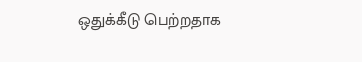ஒதுக்கீடு பெற்றதாக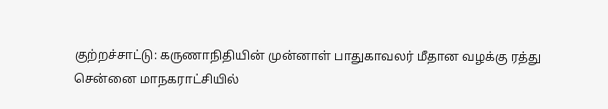குற்றச்சாட்டு: கருணாநிதியின் முன்னாள் பாதுகாவலர் மீதான வழக்கு ரத்து
சென்னை மாநகராட்சியில்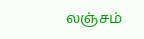லஞ்சம்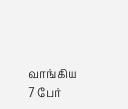வாங்கிய 7 பேர்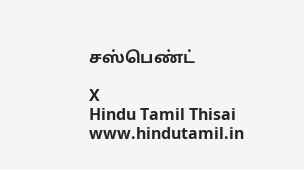சஸ்பெண்ட்

X
Hindu Tamil Thisai
www.hindutamil.in